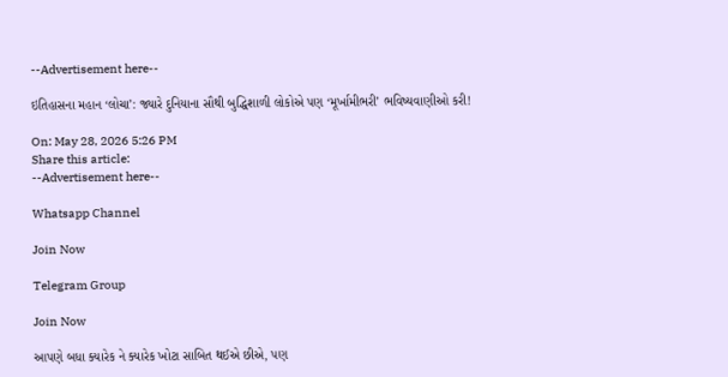--Advertisement here--

ઇતિહાસના મહાન ‘લોચા’: જ્યારે દુનિયાના સૌથી બુદ્ધિશાળી લોકોએ પણ ‘મૂર્ખામીભરી’ ભવિષ્યવાણીઓ કરી!

On: May 28, 2026 5:26 PM
Share this article:
--Advertisement here--

Whatsapp Channel

Join Now

Telegram Group

Join Now

આપણે બધા ક્યારેક ને ક્યારેક ખોટા સાબિત થઈએ છીએ, પણ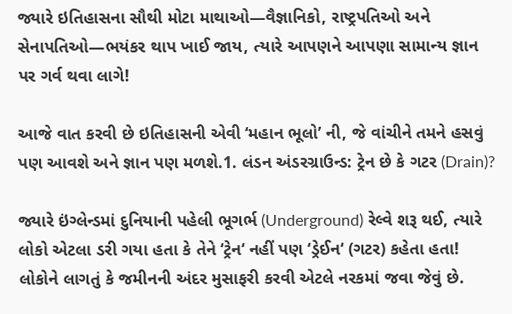જ્યારે ઇતિહાસના સૌથી મોટા માથાઓ—વૈજ્ઞાનિકો, રાષ્ટ્રપતિઓ અને સેનાપતિઓ—ભયંકર થાપ ખાઈ જાય, ત્યારે આપણને આપણા સામાન્ય જ્ઞાન પર ગર્વ થવા લાગે!

આજે વાત કરવી છે ઇતિહાસની એવી ‘મહાન ભૂલો’ ની, જે વાંચીને તમને હસવું પણ આવશે અને જ્ઞાન પણ મળશે.1. લંડન અંડરગ્રાઉન્ડ: ટ્રેન છે કે ગટર (Drain)?

જ્યારે ઇંગ્લેન્ડમાં દુનિયાની પહેલી ભૂગર્ભ (Underground) રેલ્વે શરૂ થઈ, ત્યારે લોકો એટલા ડરી ગયા હતા કે તેને ‘ટ્રેન‘ નહીં પણ ‘ડ્રેઈન‘ (ગટર) કહેતા હતા! લોકોને લાગતું કે જમીનની અંદર મુસાફરી કરવી એટલે નરકમાં જવા જેવું છે.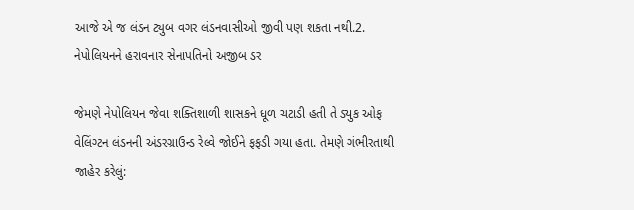આજે એ જ લંડન ટ્યુબ વગર લંડનવાસીઓ જીવી પણ શકતા નથી.2. નેપોલિયનને હરાવનાર સેનાપતિનો અજીબ ડર

જેમણે નેપોલિયન જેવા શક્તિશાળી શાસકને ધૂળ ચટાડી હતી તે ડ્યુક ઓફ વેલિંગ્ટન લંડનની અંડરગ્રાઉન્ડ રેલ્વે જોઈને ફફડી ગયા હતા. તેમણે ગંભીરતાથી જાહેર કરેલું: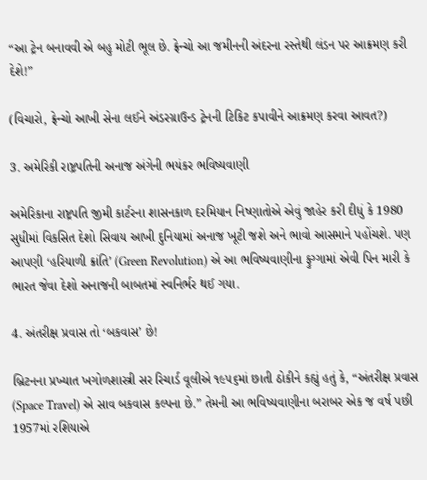“આ ટ્રેન બનાવવી એ બહુ મોટી ભૂલ છે. ફ્રેન્ચો આ જમીનની અંદરના રસ્તેથી લંડન પર આક્રમણ કરી દેશે!”

(વિચારો, ફ્રેન્ચો આખી સેના લઈને અંડરગ્રાઉન્ડ ટ્રેનની ટિકિટ કપાવીને આક્રમણ કરવા આવત?)

3. અમેરિકી રાષ્ટ્રપતિની અનાજ અંગેની ભયંકર ભવિષ્યવાણી

અમેરિકાના રાષ્ટ્રપતિ જીમી કાર્ટરના શાસનકાળ દરમિયાન નિષ્ણાતોએ એવું જાહેર કરી દીધું કે 1980 સુધીમાં વિકસિત દેશો સિવાય આખી દુનિયામાં અનાજ ખૂટી જશે અને ભાવો આસમાને પહોંચશે. પણ આપણી ‘હરિયાળી ક્રાંતિ’ (Green Revolution) એ આ ભવિષ્યવાણીના ફુગ્ગામાં એવી પિન મારી કે ભારત જેવા દેશો અનાજની બાબતમાં સ્વનિર્ભર થઈ ગયા.

4. અંતરીક્ષ પ્રવાસ તો ‘બકવાસ’ છે!

બ્રિટનના પ્રખ્યાત ખગોળશાસ્ત્રી સર રિચાર્ડ વૂલીએ ૧૯૫૬માં છાતી ઠોકીને કહ્યું હતું કે, “અંતરીક્ષ પ્રવાસ (Space Travel) એ સાવ બકવાસ કલ્પના છે.” તેમની આ ભવિષ્યવાણીના બરાબર એક જ વર્ષ પછી 1957માં રશિયાએ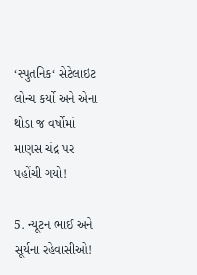‘સ્પુતનિક‘ સેટેલાઇટ લોન્ચ કર્યો અને એના થોડા જ વર્ષોમાં માણસ ચંદ્ર પર પહોંચી ગયો!

5. ન્યૂટન ભાઈ અને સૂર્યના રહેવાસીઓ!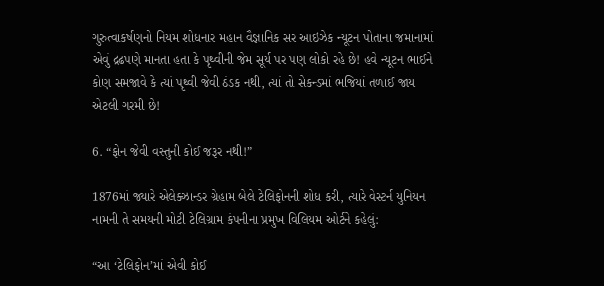ગુરુત્વાકર્ષણનો નિયમ શોધનાર મહાન વૈજ્ઞાનિક સર આઇઝેક ન્યૂટન પોતાના જમાનામાં એવું દ્રઢપણે માનતા હતા કે પૃથ્વીની જેમ સૂર્ય પર પણ લોકો રહે છે! હવે ન્યૂટન ભાઈને કોણ સમજાવે કે ત્યાં પૃથ્વી જેવી ઠંડક નથી, ત્યાં તો સેકન્ડમાં ભજિયાં તળાઈ જાય એટલી ગરમી છે!

6. “ફોન જેવી વસ્તુની કોઈ જરૂર નથી!”

1876માં જ્યારે એલેક્ઝાન્ડર ગ્રેહામ બેલે ટેલિફોનની શોધ કરી, ત્યારે વેસ્ટર્ન યુનિયન નામની તે સમયની મોટી ટેલિગ્રામ કંપનીના પ્રમુખ વિલિયમ ઓર્ટને કહેલું:

“આ ‘ટેલિફોન’માં એવી કોઈ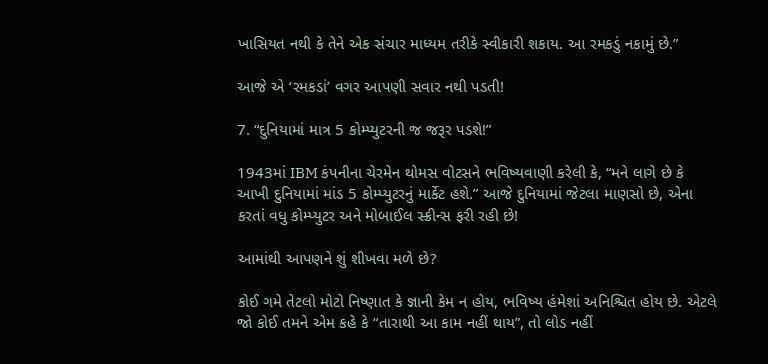ખાસિયત નથી કે તેને એક સંચાર માધ્યમ તરીકે સ્વીકારી શકાય. આ રમકડું નકામું છે.”

આજે એ ‘રમકડાં’ વગર આપણી સવાર નથી પડતી!

7. “દુનિયામાં માત્ર 5 કોમ્પ્યુટરની જ જરૂર પડશે!”

1943માં IBM કંપનીના ચેરમેન થોમસ વોટસને ભવિષ્યવાણી કરેલી કે, “મને લાગે છે કે આખી દુનિયામાં માંડ 5 કોમ્પ્યુટરનું માર્કેટ હશે.” આજે દુનિયામાં જેટલા માણસો છે, એના કરતાં વધુ કોમ્પ્યુટર અને મોબાઈલ સ્ક્રીન્સ ફરી રહી છે!

આમાંથી આપણને શું શીખવા મળે છે?

કોઈ ગમે તેટલો મોટો નિષ્ણાત કે જ્ઞાની કેમ ન હોય, ભવિષ્ય હંમેશાં અનિશ્ચિત હોય છે. એટલે જો કોઈ તમને એમ કહે કે “તારાથી આ કામ નહીં થાય”, તો લોડ નહીં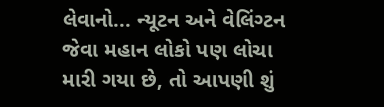લેવાનો... ન્યૂટન અને વેલિંગ્ટન જેવા મહાન લોકો પણ લોચા મારી ગયા છે, તો આપણી શું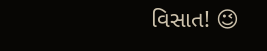વિસાત! 😉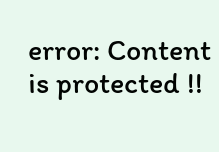error: Content is protected !!